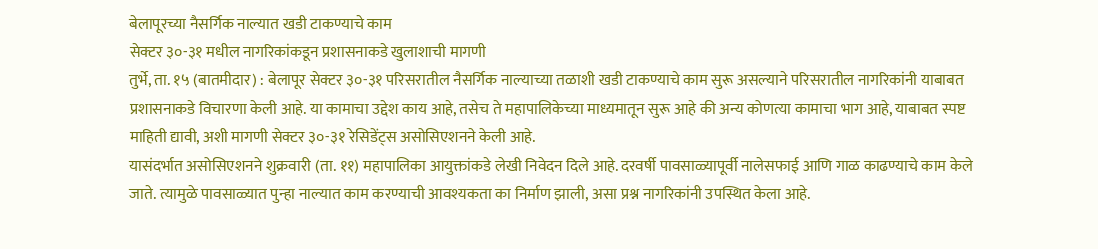बेलापूरच्या नैसर्गिक नाल्यात खडी टाकण्याचे काम
सेक्टर ३०-३१ मधील नागरिकांकडून प्रशासनाकडे खुलाशाची मागणी
तुर्भे, ता. १५ (बातमीदार) : बेलापूर सेक्टर ३०-३१ परिसरातील नैसर्गिक नाल्याच्या तळाशी खडी टाकण्याचे काम सुरू असल्याने परिसरातील नागरिकांनी याबाबत प्रशासनाकडे विचारणा केली आहे. या कामाचा उद्देश काय आहे, तसेच ते महापालिकेच्या माध्यमातून सुरू आहे की अन्य कोणत्या कामाचा भाग आहे, याबाबत स्पष्ट माहिती द्यावी, अशी मागणी सेक्टर ३०-३१ रेसिडेंट्स असोसिएशनने केली आहे.
यासंदर्भात असोसिएशनने शुक्रवारी (ता. ११) महापालिका आयुक्तांकडे लेखी निवेदन दिले आहे. दरवर्षी पावसाळ्यापूर्वी नालेसफाई आणि गाळ काढण्याचे काम केले जाते. त्यामुळे पावसाळ्यात पुन्हा नाल्यात काम करण्याची आवश्यकता का निर्माण झाली, असा प्रश्न नागरिकांनी उपस्थित केला आहे.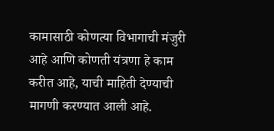कामासाठी कोणत्या विभागाची मंजुरी आहे आणि कोणती यंत्रणा हे काम करीत आहे, याची माहिती देण्याची मागणी करण्यात आली आहे.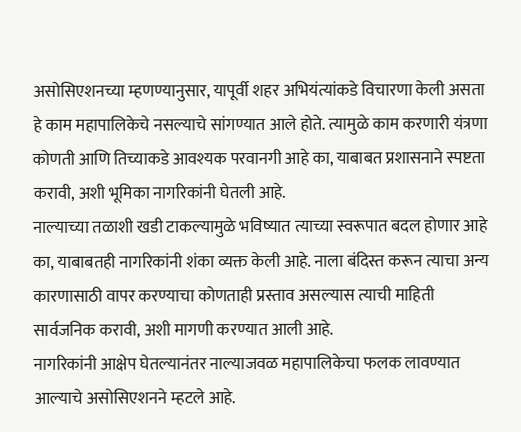असोसिएशनच्या म्हणण्यानुसार, यापूर्वी शहर अभियंत्यांकडे विचारणा केली असता हे काम महापालिकेचे नसल्याचे सांगण्यात आले होते. त्यामुळे काम करणारी यंत्रणा कोणती आणि तिच्याकडे आवश्यक परवानगी आहे का, याबाबत प्रशासनाने स्पष्टता करावी, अशी भूमिका नागरिकांनी घेतली आहे.
नाल्याच्या तळाशी खडी टाकल्यामुळे भविष्यात त्याच्या स्वरूपात बदल होणार आहे का, याबाबतही नागरिकांनी शंका व्यक्त केली आहे. नाला बंदिस्त करून त्याचा अन्य कारणासाठी वापर करण्याचा कोणताही प्रस्ताव असल्यास त्याची माहिती सार्वजनिक करावी, अशी मागणी करण्यात आली आहे.
नागरिकांनी आक्षेप घेतल्यानंतर नाल्याजवळ महापालिकेचा फलक लावण्यात आल्याचे असोसिएशनने म्हटले आहे.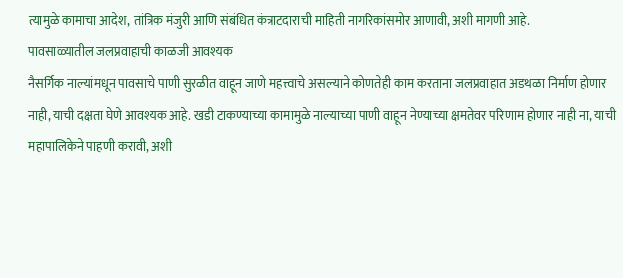त्यामुळे कामाचा आदेश, तांत्रिक मंजुरी आणि संबंधित कंत्राटदाराची माहिती नागरिकांसमोर आणावी, अशी मागणी आहे.
पावसाळ्यातील जलप्रवाहाची काळजी आवश्यक
नैसर्गिक नाल्यांमधून पावसाचे पाणी सुरळीत वाहून जाणे महत्त्वाचे असल्याने कोणतेही काम करताना जलप्रवाहात अडथळा निर्माण होणार नाही, याची दक्षता घेणे आवश्यक आहे. खडी टाकण्याच्या कामामुळे नाल्याच्या पाणी वाहून नेण्याच्या क्षमतेवर परिणाम होणार नाही ना, याची महापालिकेने पाहणी करावी, अशी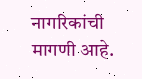नागरिकांची मागणी आहे.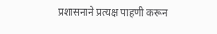प्रशासनाने प्रत्यक्ष पाहणी करून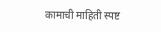कामाची माहिती स्पष्ट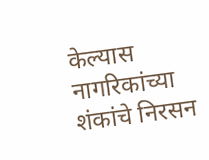केल्यास नागरिकांच्या शंकांचे निरसन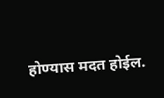होण्यास मदत होईल.